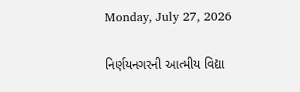Monday, July 27, 2026

નિર્ણયનગરની આત્મીય વિદ્યા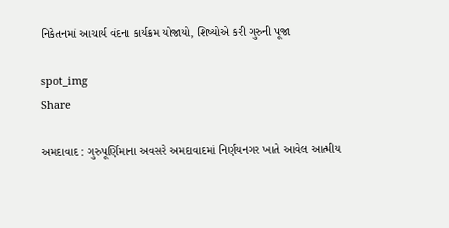નિકેતનમાં આચાર્ય વંદના કાર્યક્રમ યોજાયો, શિષ્યોએ કરી ગુરુની પૂજા

spot_img
Share

અમદાવાદ : ગુરુપૂર્ણિમાના અવસરે અમદાવાદમાં નિર્ણયનગર ખાતે આવેલ આત્મીય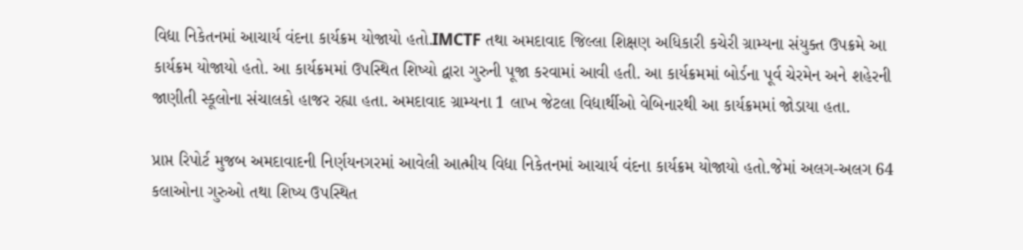વિદ્યા નિકેતનમાં આચાર્ય વંદના કાર્યક્રમ યોજાયો હતો.IMCTF તથા અમદાવાદ જિલ્લા શિક્ષણ અધિકારી કચેરી ગ્રામ્યના સંયુક્ત ઉપક્રમે આ કાર્યક્રમ યોજાયો હતો. આ કાર્યક્રમમાં ઉપસ્થિત શિષ્યો દ્વારા ગુરુની પૂજા કરવામાં આવી હતી. આ કાર્યક્રમમાં બોર્ડના પૂર્વ ચેરમેન અને શહેરની જાણીતી સ્કૂલોના સંચાલકો હાજર રહ્યા હતા. અમદાવાદ ગ્રામ્યના 1 લાખ જેટલા વિદ્યાર્થીઓ વેબિનારથી આ કાર્યક્રમમાં જોડાયા હતા.

પ્રાપ્ત રિપોર્ટ મુજબ અમદાવાદની નિર્ણયનગરમાં આવેલી આત્મીય વિદ્યા નિકેતનમાં આચાર્ય વંદના કાર્યક્રમ યોજાયો હતો.જેમાં અલગ-અલગ 64 કલાઓના ગુરુઓ તથા શિષ્ય ઉપસ્થિત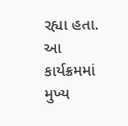રહ્યા હતા. આ કાર્યક્રમમાં મુખ્ય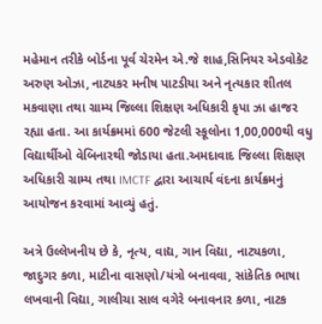મહેમાન તરીકે બોર્ડના પૂર્વ ચેરમેન એ.જે શાહ,સિનિયર એડવોકેટ અરુણ ઓઝા, નાટ્યકર મનીષ પાટડીયા અને નૃત્યકાર શીતલ મકવાણા તથા ગ્રામ્ય જિલ્લા શિક્ષણ અધિકારી કૃપા ઝા હાજર રહ્યા હતા. આ કાર્યક્રમમાં 600 જેટલી સ્કૂલોના 1,00,000થી વધુ વિદ્યાર્થીઓ વેબિનારથી જોડાયા હતા.અમદાવાદ જિલ્લા શિક્ષણ અધિકારી ગ્રામ્ય તથા IMCTF દ્વારા આચાર્ય વંદના કાર્યક્રમનું આયોજન કરવામાં આવ્યું હતું.

અત્રે ઉલ્લેખનીય છે કે, નૃત્ય, વાદ્ય, ગાન વિદ્યા, નાટ્યકળા, જાદુગર કળા, માટીના વાસણો/યંત્રો બનાવવા, સાંકેતિક ભાષા લખવાની વિદ્યા, ગાલીચા સાલ વગેરે બનાવનાર કળા, નાટક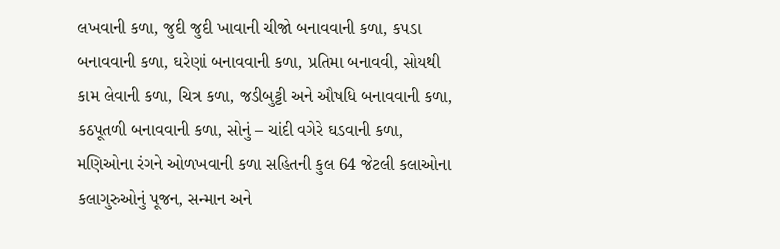લખવાની કળા, જુદી જુદી ખાવાની ચીજો બનાવવાની કળા, કપડા બનાવવાની કળા, ઘરેણાં બનાવવાની કળા, પ્રતિમા બનાવવી, સોયથી કામ લેવાની કળા, ચિત્ર કળા, જડીબુટ્ટી અને ઔષધિ બનાવવાની કળા, કઠપૂતળી બનાવવાની કળા, સોનું – ચાંદી વગેરે ઘડવાની કળા, મણિઓના રંગને ઓળખવાની કળા સહિતની કુલ 64 જેટલી કલાઓના કલાગુરુઓનું પૂજન, સન્માન અને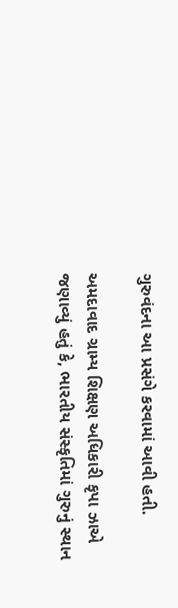ગુરુવંદના આ પ્રસંગે કરવામાં આવી હતી.

અમદાવાદ ગ્રામ્ય શિક્ષણ અધિકારી કૃપા ઝાએ જણાવ્યું હતું કે, ભારતીય સંસ્કૃતિમાં ગુરુનું સ્થાન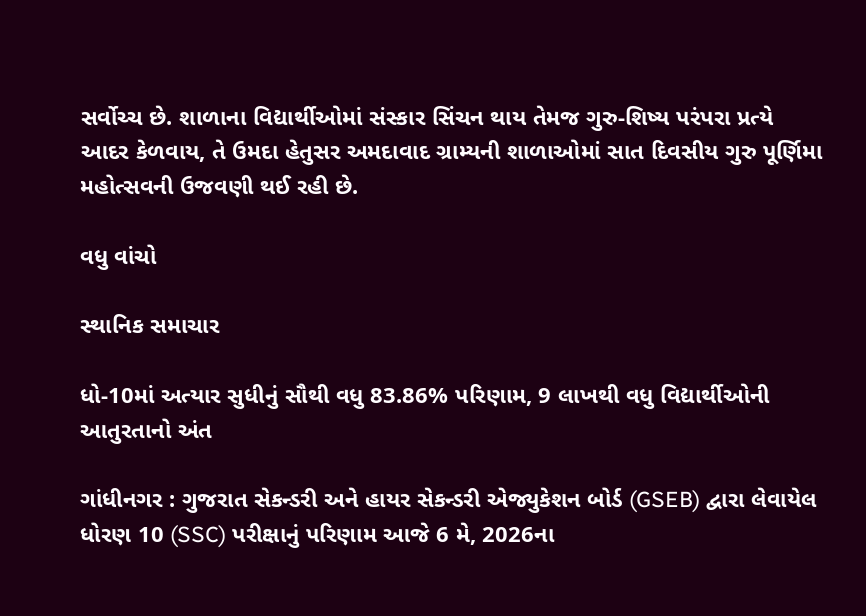સર્વોચ્ચ છે. શાળાના વિદ્યાર્થીઓમાં સંસ્કાર સિંચન થાય તેમજ ગુરુ-શિષ્ય પરંપરા પ્રત્યે આદર કેળવાય, તે ઉમદા હેતુસર અમદાવાદ ગ્રામ્યની શાળાઓમાં સાત દિવસીય ગુરુ પૂર્ણિમા મહોત્સવની ઉજવણી થઈ રહી છે.

વધુ વાંચો

સ્થાનિક સમાચાર

ધો-10માં અત્યાર સુધીનું સૌથી વધુ 83.86% પરિણામ, 9 લાખથી વધુ વિદ્યાર્થીઓની આતુરતાનો અંત

ગાંધીનગર : ગુજરાત સેકન્ડરી અને હાયર સેકન્ડરી એજ્યુકેશન બોર્ડ (GSEB) દ્વારા લેવાયેલ ધોરણ 10 (SSC) પરીક્ષાનું પરિણામ આજે 6 મે, 2026ના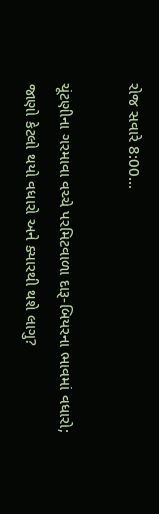રોજ સવારે 8:00...

ચૂંટણીના ગરમાવા વચ્ચે પરમિટવાળા દારૂ-બિયરના ભાવમાં વધારો; જાણો કેટલો થયો વધારો અને ક્યારથી થશે લાગુ?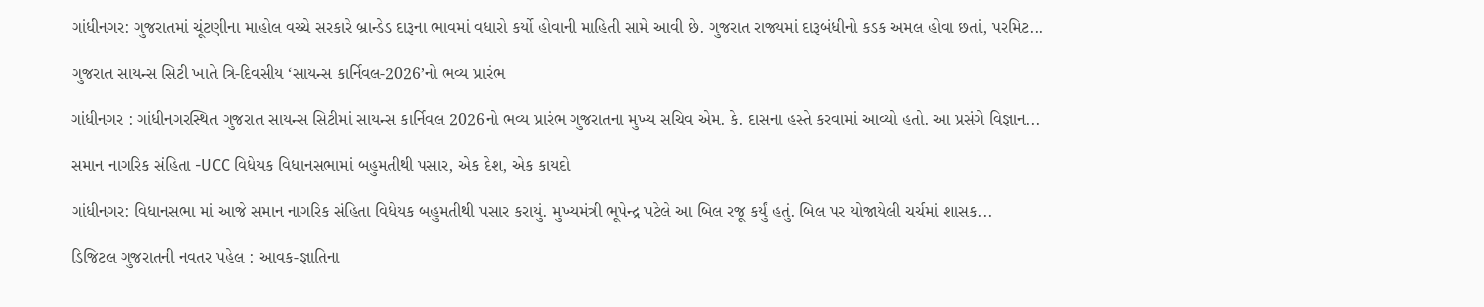ગાંધીનગર: ગુજરાતમાં ચૂંટણીના માહોલ વચ્ચે સરકારે બ્રાન્ડેડ દારૂના ભાવમાં વધારો કર્યો હોવાની માહિતી સામે આવી છે. ગુજરાત રાજ્યમાં દારૂબંધીનો કડક અમલ હોવા છતાં, પરમિટ...

ગુજરાત સાયન્સ સિટી ખાતે ત્રિ-દિવસીય ‘સાયન્સ કાર્નિવલ-2026’નો ભવ્ય પ્રારંભ

ગાંધીનગર : ગાંધીનગરસ્થિત ગુજરાત સાયન્સ સિટીમાં સાયન્સ કાર્નિવલ 2026નો ભવ્ય પ્રારંભ ગુજરાતના મુખ્ય સચિવ એમ. કે. દાસના હસ્તે કરવામાં આવ્યો હતો. આ પ્રસંગે વિજ્ઞાન...

સમાન નાગરિક સંહિતા -UCC વિધેયક વિધાનસભામાં બહુમતીથી પસાર, એક દેશ, એક કાયદો

ગાંધીનગર: વિધાનસભા માં આજે સમાન નાગરિક સંહિતા વિધેયક બહુમતીથી પસાર કરાયું. મુખ્યમંત્રી ભૂપેન્દ્ર પટેલે આ બિલ રજૂ કર્યું હતું. બિલ પર યોજાયેલી ચર્ચમાં શાસક...

ડિજિટલ ગુજરાતની નવતર પહેલ : આવક-જ્ઞાતિના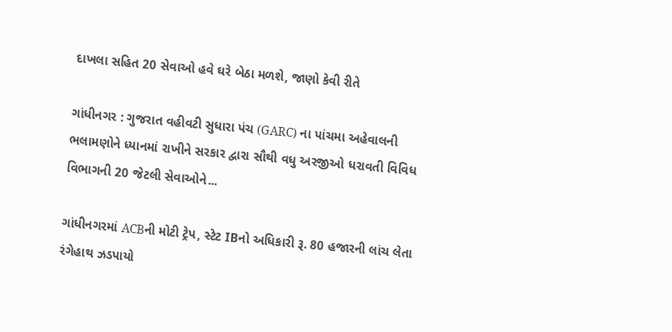દાખલા સહિત 20 સેવાઓ હવે ઘરે બેઠા મળશે, જાણો કેવી રીતે

ગાંધીનગર : ગુજરાત વહીવટી સુધારા પંચ (GARC) ના પાંચમા અહેવાલની ભલામણોને ધ્યાનમાં રાખીને સરકાર દ્વારા સૌથી વધુ અરજીઓ ધરાવતી વિવિધ વિભાગની 20 જેટલી સેવાઓને...

ગાંધીનગરમાં ACBની મોટી ટ્રેપ, સ્ટેટ IBનો અધિકારી રૂ. 80 હજારની લાંચ લેતા રંગેહાથ ઝડપાયો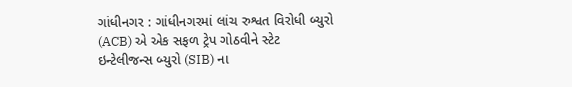ગાંધીનગર : ગાંધીનગરમાં લાંચ રુશ્વત વિરોધી બ્યુરો (ACB) એ એક સફળ ટ્રેપ ગોઠવીને સ્ટેટ ઇન્ટેલીજન્સ બ્યુરો (SIB) ના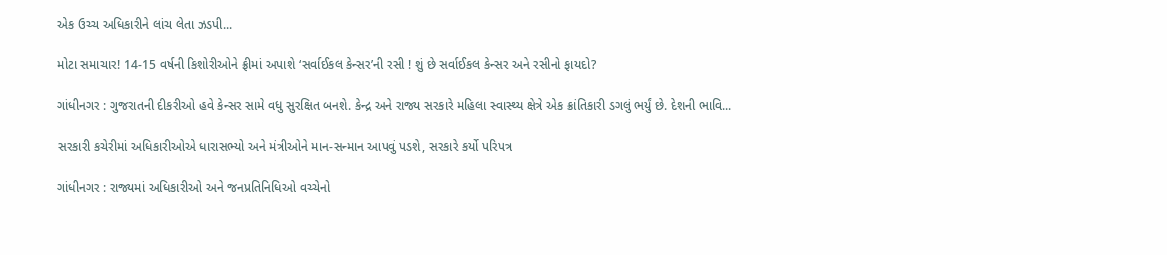એક ઉચ્ચ અધિકારીને લાંચ લેતા ઝડપી...

મોટા સમાચાર! 14-15 વર્ષની કિશોરીઓને ફ્રીમાં અપાશે ‘સર્વાઈકલ કેન્સર’ની રસી ! શું છે સર્વાઈકલ કેન્સર અને રસીનો ફાયદો?

ગાંધીનગર : ગુજરાતની દીકરીઓ હવે કેન્સર સામે વધુ સુરક્ષિત બનશે. કેન્દ્ર અને રાજ્ય સરકારે મહિલા સ્વાસ્થ્ય ક્ષેત્રે એક ક્રાંતિકારી ડગલું ભર્યું છે. દેશની ભાવિ...

સરકારી કચેરીમાં અધિકારીઓએ ધારાસભ્યો અને મંત્રીઓને માન-સન્માન આપવું પડશે, સરકારે કર્યો પરિપત્ર

ગાંધીનગર : રાજ્યમાં અધિકારીઓ અને જનપ્રતિનિધિઓ વચ્ચેનો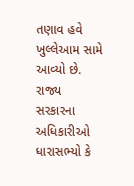તણાવ હવે ખુલ્લેઆમ સામે આવ્યો છે. રાજ્ય સરકારના અધિકારીઓ ધારાસભ્યો કે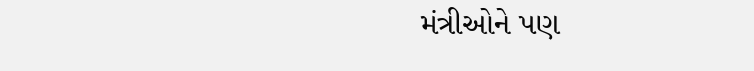મંત્રીઓને પણ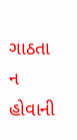ગાઠતા ન હોવાની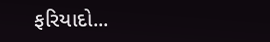ફરિયાદો...